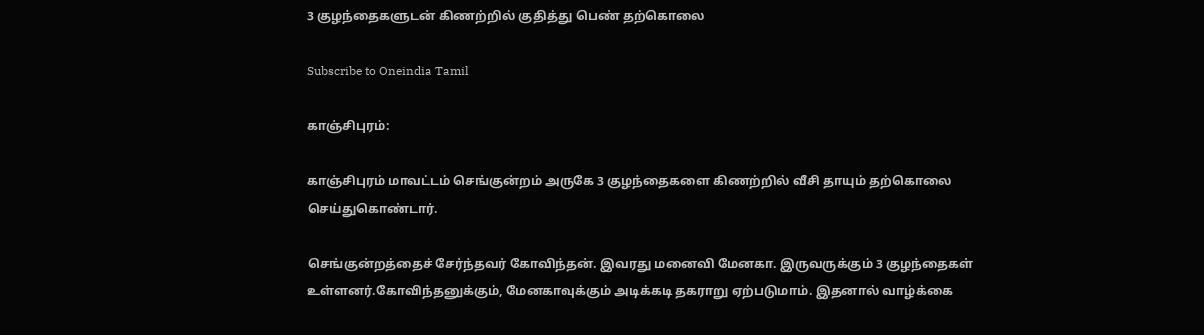3 குழந்தைகளுடன் கிணற்றில் குதித்து பெண் தற்கொலை

Subscribe to Oneindia Tamil

காஞ்சிபுரம்:

காஞ்சிபுரம் மாவட்டம் செங்குன்றம் அருகே 3 குழந்தைகளை கிணற்றில் வீசி தாயும் தற்கொலை செய்துகொண்டார்.

செங்குன்றத்தைச் சேர்ந்தவர் கோவிந்தன். இவரது மனைவி மேனகா. இருவருக்கும் 3 குழந்தைகள் உள்ளனர்.கோவிந்தனுக்கும், மேனகாவுக்கும் அடிக்கடி தகராறு ஏற்படுமாம். இதனால் வாழ்க்கை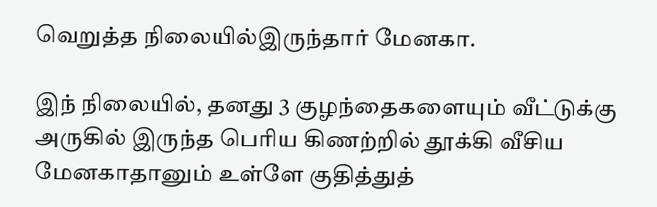வெறுத்த நிலையில்இருந்தார் மேனகா.

இந் நிலையில், தனது 3 குழந்தைகளையும் வீட்டுக்கு அருகில் இருந்த பெரிய கிணற்றில் தூக்கி வீசிய மேனகாதானும் உள்ளே குதித்துத்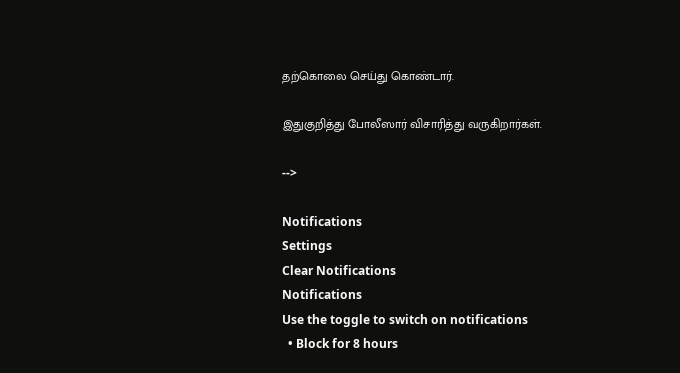தற்கொலை செய்து கொண்டார்.

இதுகுறித்து போலீஸார் விசாரித்து வருகிறார்கள்.

-->

Notifications
Settings
Clear Notifications
Notifications
Use the toggle to switch on notifications
  • Block for 8 hours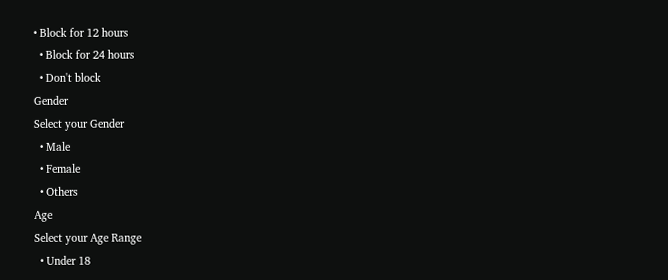• Block for 12 hours
  • Block for 24 hours
  • Don't block
Gender
Select your Gender
  • Male
  • Female
  • Others
Age
Select your Age Range
  • Under 18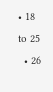• 18 to 25
  • 26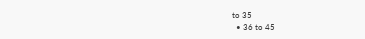to 35
  • 36 to 45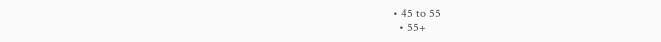• 45 to 55
  • 55+